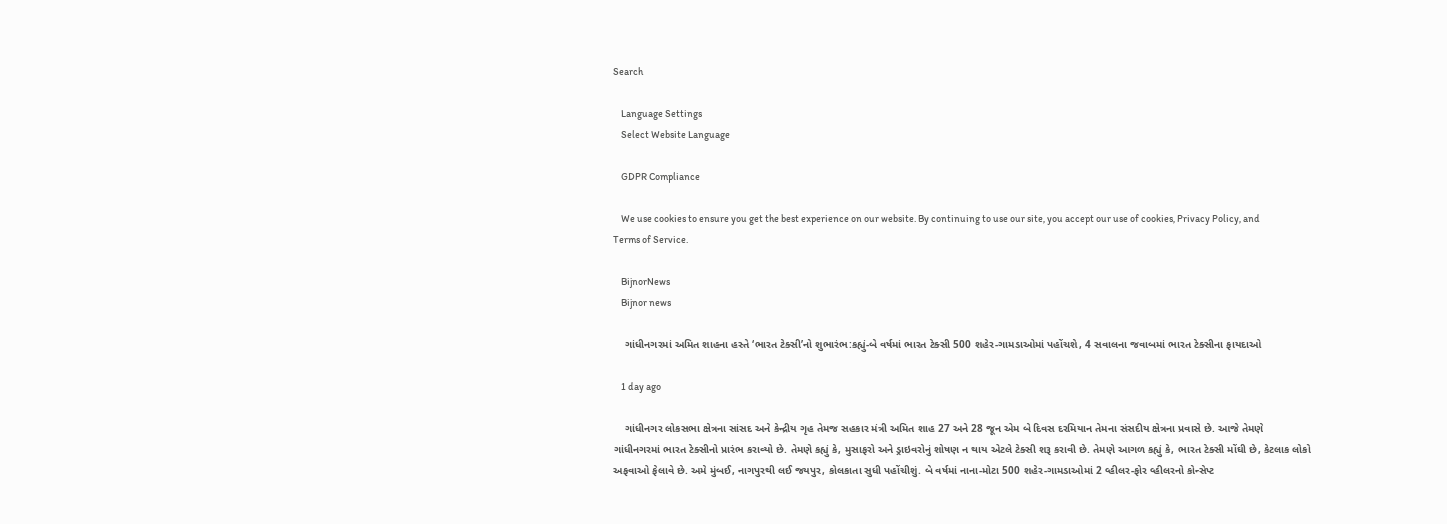Search

    Language Settings
    Select Website Language

    GDPR Compliance

    We use cookies to ensure you get the best experience on our website. By continuing to use our site, you accept our use of cookies, Privacy Policy, and Terms of Service.

    BijnorNews
    Bijnor news

    ગાંધીનગરમાં અમિત શાહના હસ્તે ‘ભારત ટેક્સી’નો શુભારંભ:કહ્યું-બે વર્ષમાં ભારત ટેક્સી 500 શહેર-ગામડાઓમાં પહોંચશે, 4 સવાલના જવાબમાં ભારત ટેક્સીના ફાયદાઓ

    1 day ago

    ગાંધીનગર લોકસભા ક્ષેત્રના સાંસદ અને કેન્દ્રીય ગૃહ તેમજ સહકાર મંત્રી અમિત શાહ 27 અને 28 જૂન એમ બે દિવસ દરમિયાન તેમના સંસદીય ક્ષેત્રના પ્રવાસે છે. આજે તેમણે ગાંધીનગરમાં ભારત ટેક્સીનો પ્રારંભ કરાવ્યો છે. તેમણે કહ્યું કે, મુસાફરો અને ડ્રાઇવરોનું શોષણ ન થાય એટલે ટેક્સી શરૂ કરાવી છે. તેમણે આગળ કહ્યું કે, ભારત ટેક્સી મોંઘી છે, કેટલાક લોકો અફવાઓ ફેલાવે છે. અમે મુંબઈ, નાગપુરથી લઈ જયપુર, કોલકાતા સુધી પહોંચીશું. બે વર્ષમાં નાના-મોટા 500 શહેર-ગામડાઓમાં 2 વ્હીલર-ફોર વ્હીલરનો કોન્સેપ્ટ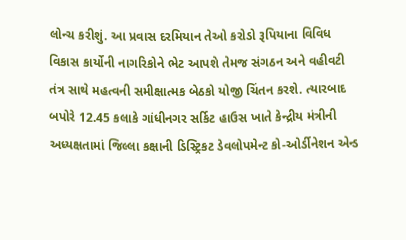લોન્ચ કરીશું. આ પ્રવાસ દરમિયાન તેઓ કરોડો રૂપિયાના વિવિધ વિકાસ કાર્યોની નાગરિકોને ભેટ આપશે તેમજ સંગઠન અને વહીવટી તંત્ર સાથે મહત્વની સમીક્ષાત્મક બેઠકો યોજી ચિંતન કરશે. ત્યારબાદ બપોરે 12.45 કલાકે ગાંધીનગર સર્કિટ હાઉસ ખાતે કેન્દ્રીય મંત્રીની અધ્યક્ષતામાં જિલ્લા કક્ષાની ડિસ્ટ્રિકટ ડેવલોપમેન્ટ કો-ઓર્ડીનેશન એન્ડ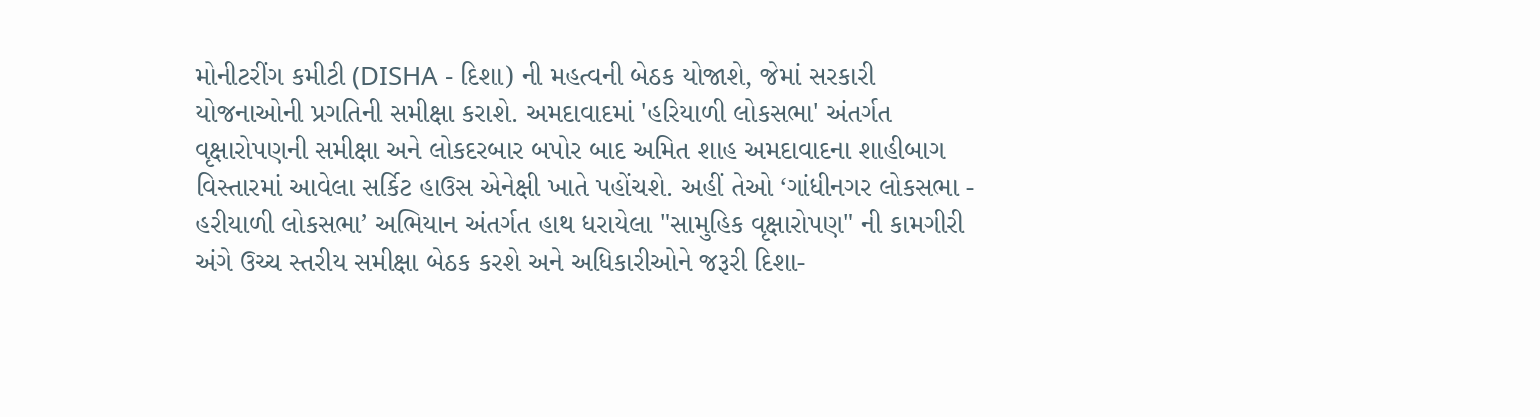મોનીટરીંગ કમીટી (DISHA - દિશા) ની મહત્વની બેઠક યોજાશે, જેમાં સરકારી યોજનાઓની પ્રગતિની સમીક્ષા કરાશે. અમદાવાદમાં 'હરિયાળી લોકસભા' અંતર્ગત વૃક્ષારોપણની સમીક્ષા અને લોકદરબાર બપોર બાદ અમિત શાહ અમદાવાદના શાહીબાગ વિસ્તારમાં આવેલા સર્કિટ હાઉસ એનેક્ષી ખાતે પહોંચશે. અહીં તેઓ ‘ગાંધીનગર લોકસભા - હરીયાળી લોકસભા’ અભિયાન અંતર્ગત હાથ ધરાયેલા "સામુહિક વૃક્ષારોપણ" ની કામગીરી અંગે ઉચ્ચ સ્તરીય સમીક્ષા બેઠક કરશે અને અધિકારીઓને જરૂરી દિશા-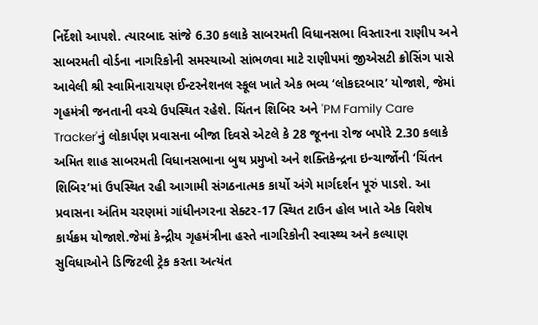નિર્દેશો આપશે. ત્યારબાદ સાંજે 6.30 કલાકે સાબરમતી વિધાનસભા વિસ્તારના રાણીપ અને સાબરમતી વોર્ડના નાગરિકોની સમસ્યાઓ સાંભળવા માટે રાણીપમાં જીએસટી ક્રોસિંગ પાસે આવેલી શ્રી સ્વામિનારાયણ ઈન્ટરનેશનલ સ્કૂલ ખાતે એક ભવ્ય ‘લોકદરબાર’ યોજાશે, જેમાં ગૃહમંત્રી જનતાની વચ્ચે ઉપસ્થિત રહેશે. ચિંતન શિબિર અને 'PM Family Care Tracker'નું લોકાર્પણ પ્રવાસના બીજા દિવસે એટલે કે 28 જૂનના રોજ બપોરે 2.30 કલાકે અમિત શાહ સાબરમતી વિધાનસભાના બુથ પ્રમુખો અને શક્તિકેન્દ્રના ઇન્ચાર્જોની ‘ચિંતન શિબિર’માં ઉપસ્થિત રહી આગામી સંગઠનાત્મક કાર્યો અંગે માર્ગદર્શન પૂરું પાડશે. આ પ્રવાસના અંતિમ ચરણમાં ગાંધીનગરના સેક્ટર-17 સ્થિત ટાઉન હોલ ખાતે એક વિશેષ કાર્યક્રમ યોજાશે.જેમાં કેન્દ્રીય ગૃહમંત્રીના હસ્તે નાગરિકોની સ્વાસ્થ્ય અને કલ્યાણ સુવિધાઓને ડિજિટલી ટ્રેક કરતા અત્યંત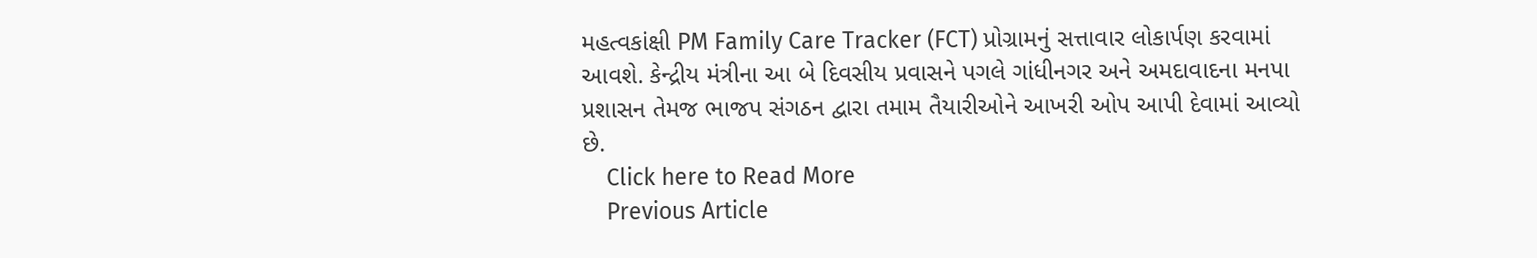મહત્વકાંક્ષી PM Family Care Tracker (FCT) પ્રોગ્રામનું સત્તાવાર લોકાર્પણ કરવામાં આવશે. કેન્દ્રીય મંત્રીના આ બે દિવસીય પ્રવાસને પગલે ગાંધીનગર અને અમદાવાદના મનપા પ્રશાસન તેમજ ભાજપ સંગઠન દ્વારા તમામ તૈયારીઓને આખરી ઓપ આપી દેવામાં આવ્યો છે.
    Click here to Read More
    Previous Article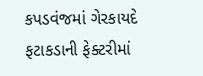કપડવંજમાં ગેરકાયદે ફટાકડાની ફેક્ટરીમાં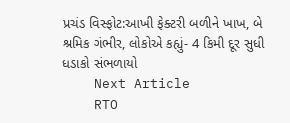પ્રચંડ વિસ્ફોટ:આખી ફેક્ટરી બળીને ખાખ, બે શ્રમિક ગંભીર, લોકોએ કહ્યું- 4 કિમી દૂર સુધી ધડાકો સંભળાયો
    Next Article
    RTO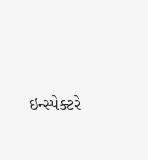ઇન્સ્પેક્ટરે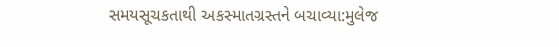સમયસૂચકતાથી અકસ્માતગ્રસ્તને બચાવ્યા:મુલેજ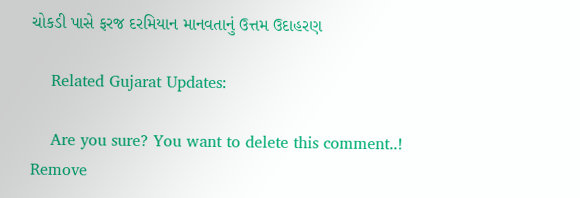ચોકડી પાસે ફરજ દરમિયાન માનવતાનું ઉત્તમ ઉદાહરણ

    Related Gujarat Updates:

    Are you sure? You want to delete this comment..! Remove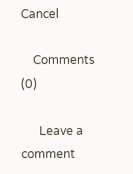Cancel

    Comments (0)

      Leave a comment